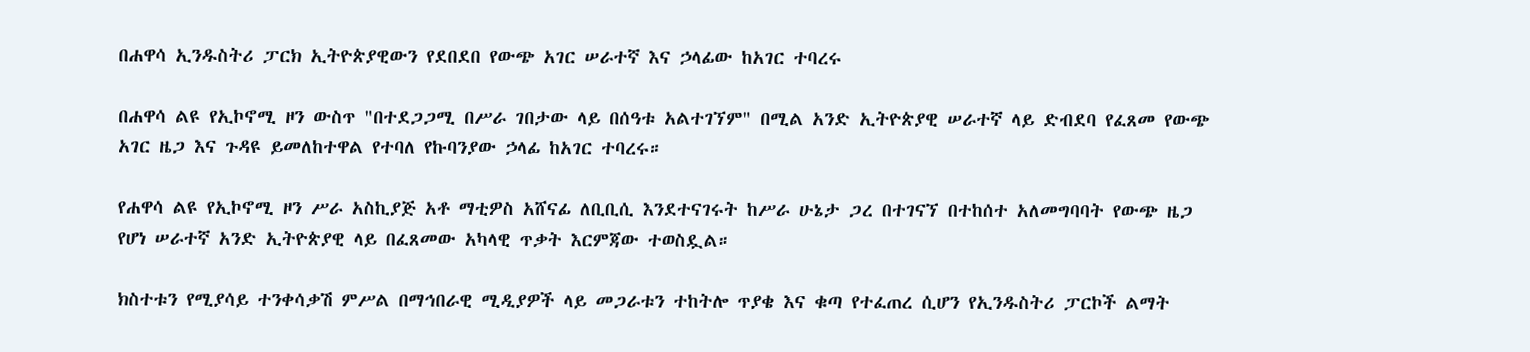በሐዋሳ ኢንዱስትሪ ፓርክ ኢትዮጵያዊውን የደበደበ የውጭ አገር ሠራተኛ እና ኃላፊው ከአገር ተባረሩ

በሐዋሳ ልዩ የኢኮኖሚ ዞን ውስጥ "በተደጋጋሚ በሥራ ገበታው ላይ በሰዓቱ አልተገኘም" በሚል አንድ ኢትዮጵያዊ ሠራተኛ ላይ ድብደባ የፈጸመ የውጭ አገር ዜጋ እና ጉዳዩ ይመለከተዋል የተባለ የኩባንያው ኃላፊ ከአገር ተባረሩ።

የሐዋሳ ልዩ የኢኮኖሚ ዞን ሥራ አስኪያጅ አቶ ማቲዎስ አሸናፊ ለቢቢሲ እንደተናገሩት ከሥራ ሁኔታ ጋረ በተገናኘ በተከሰተ አለመግባባት የውጭ ዜጋ የሆነ ሠራተኛ አንድ ኢትዮጵያዊ ላይ በፈጸመው አካላዊ ጥቃት እርምጃው ተወስዷል።

ክስተቱን የሚያሳይ ተንቀሳቃሽ ምሥል በማኅበራዊ ሚዲያዎች ላይ መጋራቱን ተከትሎ ጥያቄ እና ቁጣ የተፈጠረ ሲሆን የኢንዱስትሪ ፓርኮች ልማት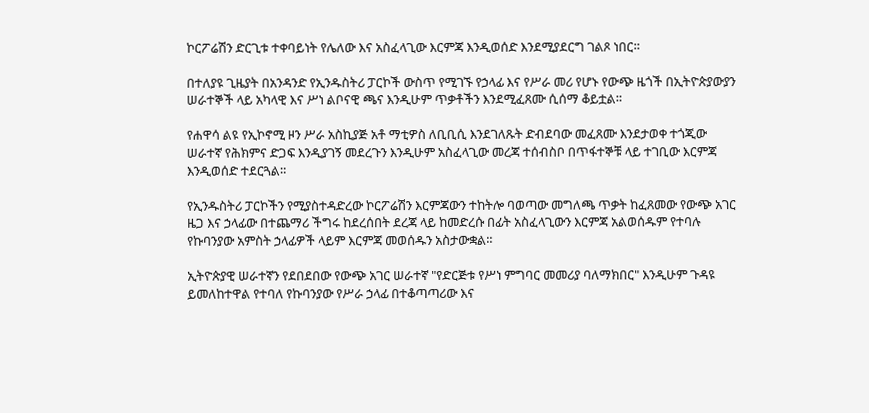ኮርፖሬሽን ድርጊቱ ተቀባይነት የሌለው እና አስፈላጊው እርምጃ እንዲወሰድ እንደሚያደርግ ገልጾ ነበር።

በተለያዩ ጊዜያት በአንዳንድ የኢንዱስትሪ ፓርኮች ውስጥ የሚገኙ የኃላፊ እና የሥራ መሪ የሆኑ የውጭ ዜጎች በኢትዮጵያውያን ሠራተኞች ላይ አካላዊ እና ሥነ ልቦናዊ ጫና እንዲሁም ጥቃቶችን እንደሚፈጸሙ ሲሰማ ቆይቷል።

የሐዋሳ ልዩ የኢኮኖሚ ዞን ሥራ አስኪያጅ አቶ ማቲዎስ ለቢቢሲ እንደገለጹት ድብደባው መፈጸሙ እንደታወቀ ተጎጂው ሠራተኛ የሕክምና ድጋፍ እንዲያገኝ መደረጉን እንዲሁም አስፈላጊው መረጃ ተሰብስቦ በጥፋተኞቹ ላይ ተገቢው እርምጃ እንዲወሰድ ተደርጓል።

የኢንዱስትሪ ፓርኮችን የሚያስተዳድረው ኮርፖሬሽን እርምጃውን ተከትሎ ባወጣው መግለጫ ጥቃት ከፈጸመው የውጭ አገር ዜጋ እና ኃላፊው በተጨማሪ ችግሩ ከደረሰበት ደረጃ ላይ ከመድረሱ በፊት አስፈላጊውን እርምጃ አልወሰዱም የተባሉ የኩባንያው አምስት ኃላፊዎች ላይም እርምጃ መወሰዱን አስታውቋል።

ኢትዮጵያዊ ሠራተኛን የደበደበው የውጭ አገር ሠራተኛ "የድርጅቱ የሥነ ምግባር መመሪያ ባለማክበር" እንዲሁም ጉዳዩ ይመለከተዋል የተባለ የኩባንያው የሥራ ኃላፊ በተቆጣጣሪው እና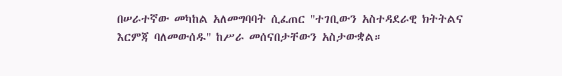በሠራተኛው መካከል አለመግባባት ሲፈጠር "ተገቢውን አስተዳደራዊ ክትትልና እርምጃ ባለመውሰዱ" ከሥራ መሰናበታቸውን አስታውቋል።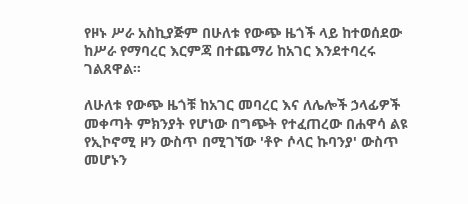የዞኑ ሥራ አስኪያጅም በሁለቱ የውጭ ዜጎች ላይ ከተወሰደው ከሥራ የማባረር እርምጃ በተጨማሪ ከአገር እንደተባረሩ ገልጸዋል።

ለሁለቱ የውጭ ዜጎቹ ከአገር መባረር እና ለሌሎች ኃላፊዎች መቀጣት ምክንያት የሆነው በግጭት የተፈጠረው በሐዋሳ ልዩ የኢኮኖሚ ዞን ውስጥ በሚገኘው 'ቶዮ ሶላር ኩባንያ' ውስጥ መሆኑን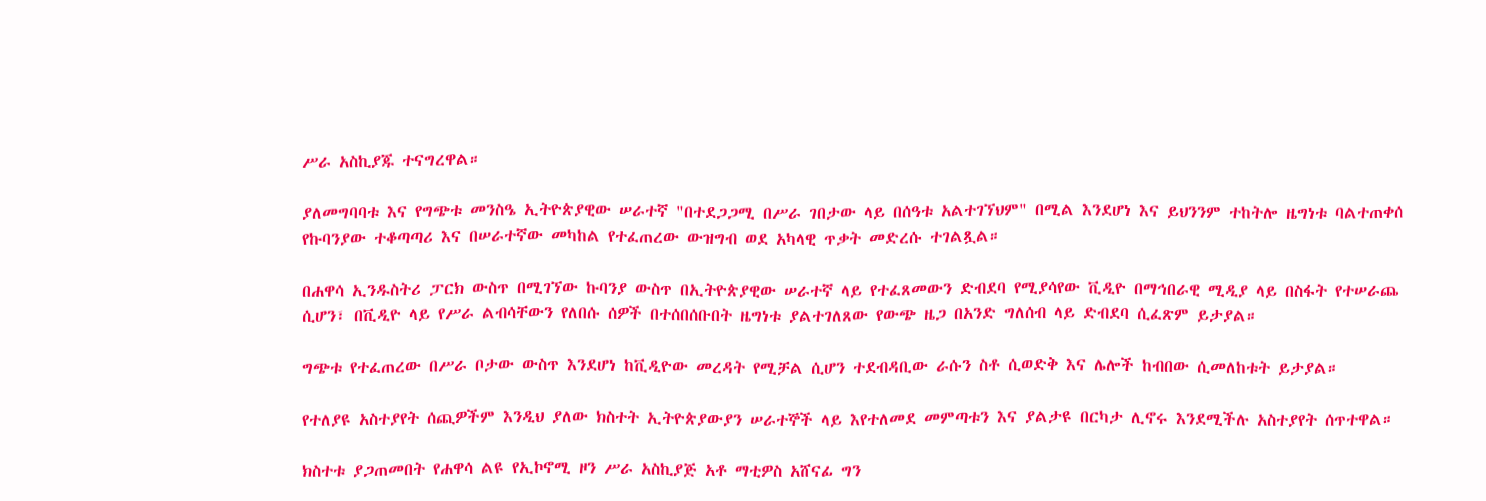ሥራ አስኪያጁ ተናግረዋል።

ያለመግባባቱ እና የግጭቱ መንስዔ ኢትዮጵያዊው ሠራተኛ "በተደጋጋሚ በሥራ ገበታው ላይ በሰዓቱ አልተገኘህም" በሚል እንደሆነ እና ይህንንም ተከትሎ ዜግነቱ ባልተጠቀሰ የኩባንያው ተቆጣጣሪ እና በሠራተኛው መካከል የተፈጠረው ውዝግብ ወደ አካላዊ ጥቃት መድረሱ ተገልጿል።

በሐዋሳ ኢንዱስትሪ ፓርክ ውስጥ በሚገኘው ኩባንያ ውስጥ በኢትዮጵያዊው ሠራተኛ ላይ የተፈጸመውን ድብደባ የሚያሳየው ቪዲዮ በማኅበራዊ ሚዲያ ላይ በስፋት የተሠራጨ ሲሆን፣ በቪዲዮ ላይ የሥራ ልብሳቸውን የለበሱ ሰዎች በተሰበሰቡበት ዜግነቱ ያልተገለጸው የውጭ ዜጋ በአንድ ግለሰብ ላይ ድብደባ ሲፈጽም ይታያል።

ግጭቱ የተፈጠረው በሥራ ቦታው ውስጥ እንደሆነ ከቪዲዮው መረዳት የሚቻል ሲሆን ተደብዳቢው ራሱን ስቶ ሲወድቅ እና ሌሎች ከብበው ሲመለከቱት ይታያል።

የተለያዩ አስተያየት ሰጪዎችም እንዲህ ያለው ክስተት ኢትዮጵያውያን ሠራተኞች ላይ እየተለመደ መምጣቱን እና ያልታዩ በርካታ ሊኖሩ እንደሚችሉ አስተያየት ሰጥተዋል።

ክስተቱ ያጋጠመበት የሐዋሳ ልዩ የኢኮኖሚ ዞን ሥራ አስኪያጅ አቶ ማቲዎስ አሸናፊ ግን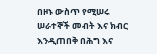በዞኑ ውስጥ የሚሠሩ ሠራተኞች መብት እና ክብር እንዲጠበቅ በሕግ እና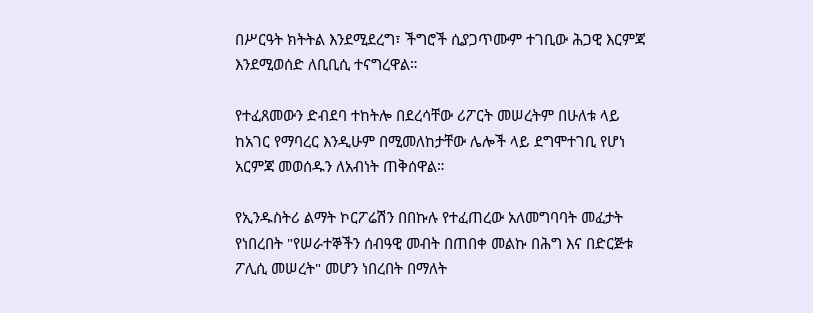በሥርዓት ክትትል እንደሚደረግ፣ ችግሮች ሲያጋጥሙም ተገቢው ሕጋዊ እርምጃ እንደሚወሰድ ለቢቢሲ ተናግረዋል።

የተፈጸመውን ድብደባ ተከትሎ በደረሳቸው ሪፖርት መሠረትም በሁለቱ ላይ ከአገር የማባረር እንዲሁም በሚመለከታቸው ሌሎች ላይ ደግሞተገቢ የሆነ አርምጃ መወሰዱን ለአብነት ጠቅሰዋል።

የኢንዱስትሪ ልማት ኮርፖሬሽን በበኩሉ የተፈጠረው አለመግባባት መፈታት የነበረበት "የሠራተኞችን ሰብዓዊ መብት በጠበቀ መልኩ በሕግ እና በድርጅቱ ፖሊሲ መሠረት" መሆን ነበረበት በማለት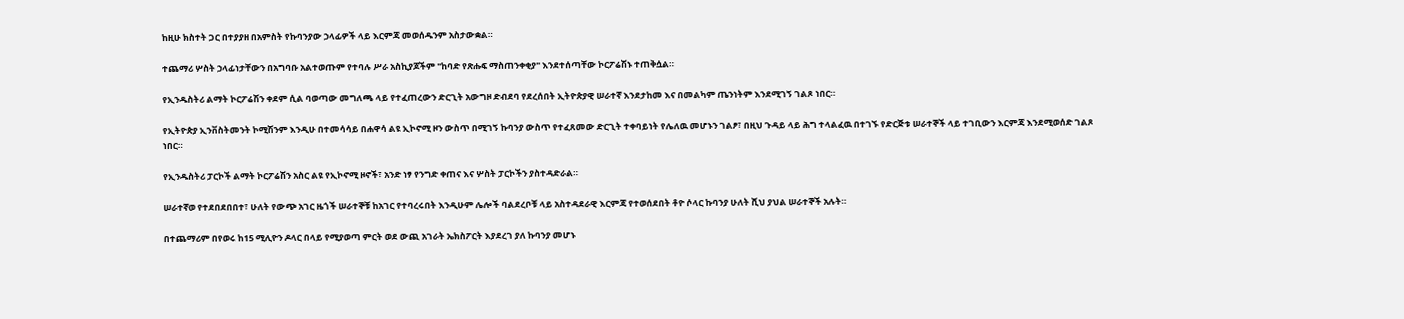ከዚሁ ክስተት ጋር በተያያዘ በአምስት የኩባንያው ኃላፊዎች ላይ እርምጃ መወሰዱንም አስታውቋል።

ተጨማሪ ሦስት ኃላፊነታቸውን በአግባቡ አልተወጡም የተባሉ ሥራ አስኪያጆችም "ከባድ የጽሑፍ ማስጠንቀቂያ" እንደተሰጣቸው ኮርፖሬሽኑ ተጠቅሷል።

የኢንዱስትሪ ልማት ኮርፖሬሽን ቀደም ሲል ባወጣው መግለጫ ላይ የተፈጠረውን ድርጊት አውግዞ ድብደባ የደረሰበት ኢትዮጵያዊ ሠራተኛ እንደታከመ እና በመልካም ጤንነትም እንደሚገኝ ገልጾ ነበር።

የኢትዮጵያ ኢንቨስትመንት ኮሚሽንም እንዲሁ በተመሳሳይ በሐዋሳ ልዩ ኢኮኖሚ ዞን ውስጥ በሚገኝ ኩባንያ ውስጥ የተፈጸመው ድርጊት ተቀባይነት የሌለዉ መሆኑን ገልፆ፣ በዚህ ጉዳይ ላይ ሕግ ተላልፈዉ በተገኙ የድርጅቱ ሠራተኞች ላይ ተገቢውን እርምጃ እንደሚወሰድ ገልጾ ነበር።

የኢንዱስትሪ ፓርኮች ልማት ኮርፖሬሽን አስር ልዩ የኢኮኖሚ ዞኖች፣ አንድ ነፃ የንግድ ቀጠና እና ሦስት ፓርኮችን ያስተዳድራል።

ሠራተኛወ የተደበደበበተ፣ ሁለት የውጭ አገር ዜጎች ሠራተኞቹ ከአገር የተባረሩበት እንዲሁም ሌሎች ባልደረቦቹ ላይ አስተዳደራዊ እርምጃ የተወሰደበት ቶዮ ሶላር ኩባንያ ሁለት ሺህ ያህል ሠራተኞች አሉት።

በተጨማሪም በየወሩ ከ15 ሚሊዮን ዶላር በላይ የሚያወጣ ምርት ወደ ውጪ አገራት ኤክስፖርት እያደረገ ያለ ኩባንያ መሆኑ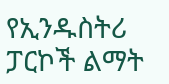የኢንዱስትሪ ፓርኮች ልማት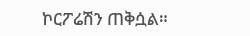ኮርፖሬሽን ጠቅሷል።